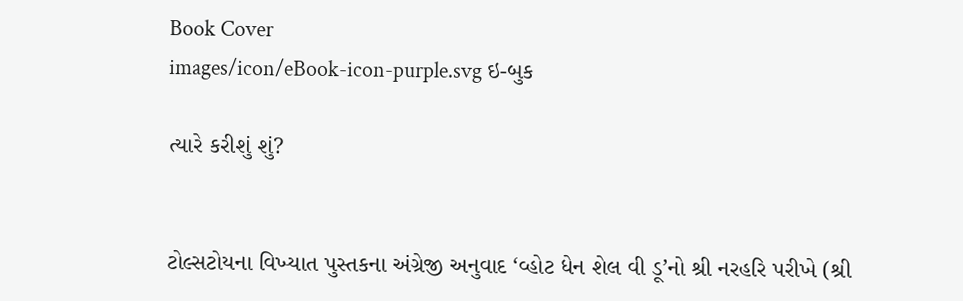Book Cover
images/icon/eBook-icon-purple.svg ઇ-બુક

ત્યારે કરીશું શું?


ટોલ્સટોયના વિખ્યાત પુસ્તકના અંગ્રેજી અનુવાદ ‘વ્હોટ ધેન શેલ વી ડૂ’નો શ્રી નરહરિ પરીખે (શ્રી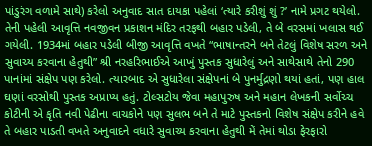પાંડુરંગ વળામે સાથે) કરેલો અનુવાદ સાત દાયકા પહેલાં ‘ત્યારે કરીશું શું ?’ નામે પ્રગટ થયેલો. તેની પહેલી આવૃત્તિ નવજીવન પ્રકાશન મંદિર તરફથી બહાર પડેલી, તે બે વરસમાં ખલાસ થઈ ગયેલી. 1934માં બહાર પડેલી બીજી આવૃત્તિ વખતે “ભાષાન્તરને બને તેટલું વિશેષ સરળ અને સુવાચ્ય કરવાના હેતુથી” શ્રી નરહરિભાઈએ આખું પુસ્તક સુધારેલું અને સાથેસાથે તેનો 290 પાનાંમાં સંક્ષેપ પણ કરેલો. ત્યારબાદ એ સુધારેલા સંક્ષેપનાં બે પુનર્મુદ્રણો થયાં હતાં, પણ હાલ ઘણાં વરસોથી પુસ્તક અપ્રાપ્ય હતું. ટોલ્સટોય જેવા મહાપુરુષ અને મહાન લેખકની સર્વોચ્ચ કોટીની એ કૃતિ નવી પેઢીના વાચકોને પણ સુલભ બને તે માટે પુસ્તકનો વિશેષ સંક્ષેપ કરીને હવે તે બહાર પાડતી વખતે અનુવાદને વધારે સુવાચ્ય કરવાના હેતુથી મેં તેમાં થોડા ફેરફારો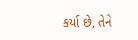કર્યા છે, તેને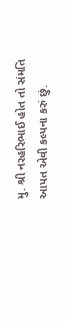મુ. શ્રી નરહરિભાઈ હોત તો સંમતિ આપત એવી કલ્પના કરું છું.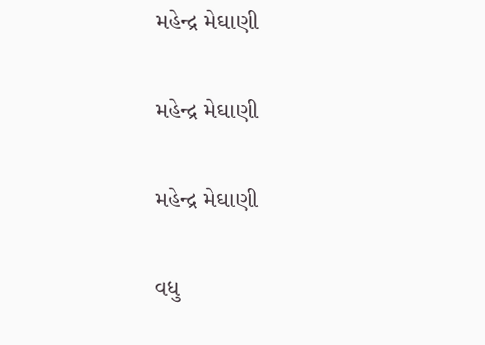મહેન્દ્ર મેઘાણી

મહેન્દ્ર મેઘાણી

મહેન્દ્ર મેઘાણી

વધુ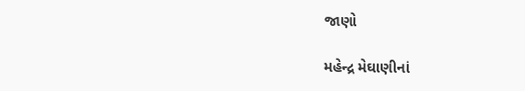જાણો

મહેન્દ્ર મેઘાણીનાં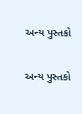અન્ય પુસ્તકો

અન્ય પુસ્તકો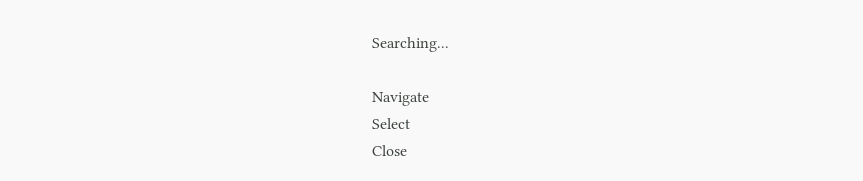Searching...

Navigate
Select
Close